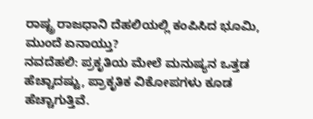ರಾಷ್ಟ್ರ ರಾಜಧಾನಿ ದೆಹಲಿಯಲ್ಲಿ ಕಂಪಿಸಿದ ಭೂಮಿ, ಮುಂದೆ ಏನಾಯ್ತು?
ನವದೆಹಲಿ: ಪ್ರಕೃತಿಯ ಮೇಲೆ ಮನುಷ್ಯನ ಒತ್ತಡ ಹೆಚ್ಚಾದಷ್ಟು, ಪ್ರಾಕೃತಿಕ ವಿಕೋಪಗಳು ಕೂಡ ಹೆಚ್ಚಾಗುತ್ತಿವೆ.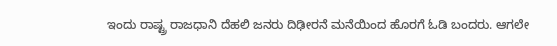ಇಂದು ರಾಷ್ಟ್ರ ರಾಜಧಾನಿ ದೆಹಲಿ ಜನರು ದಿಢೀರನೆ ಮನೆಯಿಂದ ಹೊರಗೆ ಓಡಿ ಬಂದರು. ಆಗಲೇ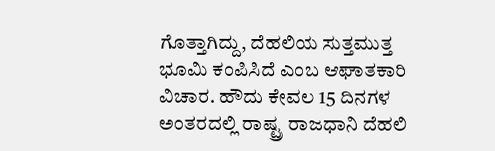ಗೊತ್ತಾಗಿದ್ದು, ದೆಹಲಿಯ ಸುತ್ತಮುತ್ತ ಭೂಮಿ ಕಂಪಿಸಿದೆ ಎಂಬ ಆಘಾತಕಾರಿ ವಿಚಾರ. ಹೌದು ಕೇವಲ 15 ದಿನಗಳ ಅಂತರದಲ್ಲಿ ರಾಷ್ಟ್ರ ರಾಜಧಾನಿ ದೆಹಲಿ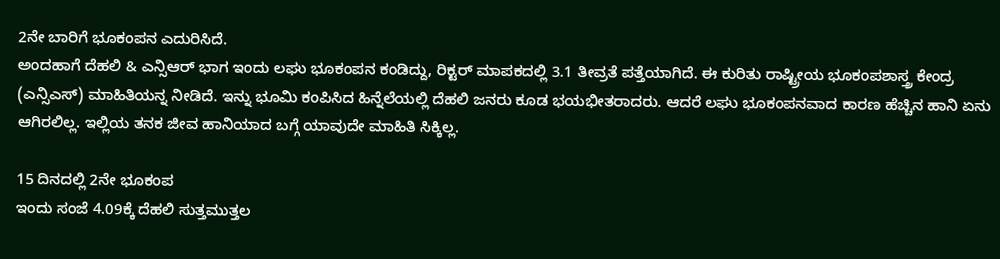2ನೇ ಬಾರಿಗೆ ಭೂಕಂಪನ ಎದುರಿಸಿದೆ.
ಅಂದಹಾಗೆ ದೆಹಲಿ & ಎನ್ಸಿಆರ್ ಭಾಗ ಇಂದು ಲಘು ಭೂಕಂಪನ ಕಂಡಿದ್ದು, ರಿಕ್ಟರ್ ಮಾಪಕದಲ್ಲಿ 3.1 ತೀವ್ರತೆ ಪತ್ತೆಯಾಗಿದೆ. ಈ ಕುರಿತು ರಾಷ್ಟ್ರೀಯ ಭೂಕಂಪಶಾಸ್ತ್ರ ಕೇಂದ್ರ (ಎನ್ಸಿಎಸ್) ಮಾಹಿತಿಯನ್ನ ನೀಡಿದೆ. ಇನ್ನು ಭೂಮಿ ಕಂಪಿಸಿದ ಹಿನ್ನೆಲೆಯಲ್ಲಿ ದೆಹಲಿ ಜನರು ಕೂಡ ಭಯಭೀತರಾದರು. ಆದರೆ ಲಘು ಭೂಕಂಪನವಾದ ಕಾರಣ ಹೆಚ್ಚಿನ ಹಾನಿ ಏನು ಆಗಿರಲಿಲ್ಲ. ಇಲ್ಲಿಯ ತನಕ ಜೀವ ಹಾನಿಯಾದ ಬಗ್ಗೆ ಯಾವುದೇ ಮಾಹಿತಿ ಸಿಕ್ಕಿಲ್ಲ.

15 ದಿನದಲ್ಲಿ 2ನೇ ಭೂಕಂಪ
ಇಂದು ಸಂಜೆ 4.09ಕ್ಕೆ ದೆಹಲಿ ಸುತ್ತಮುತ್ತಲ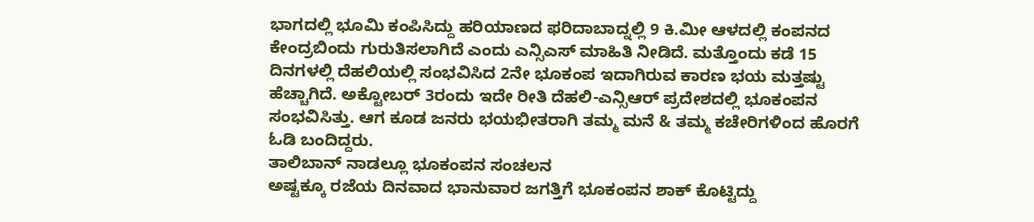ಭಾಗದಲ್ಲಿ ಭೂಮಿ ಕಂಪಿಸಿದ್ದು ಹರಿಯಾಣದ ಫರಿದಾಬಾದ್ನಲ್ಲಿ 9 ಕಿ.ಮೀ ಆಳದಲ್ಲಿ ಕಂಪನದ ಕೇಂದ್ರಬಿಂದು ಗುರುತಿಸಲಾಗಿದೆ ಎಂದು ಎನ್ಸಿಎಸ್ ಮಾಹಿತಿ ನೀಡಿದೆ. ಮತ್ತೊಂದು ಕಡೆ 15 ದಿನಗಳಲ್ಲಿ ದೆಹಲಿಯಲ್ಲಿ ಸಂಭವಿಸಿದ 2ನೇ ಭೂಕಂಪ ಇದಾಗಿರುವ ಕಾರಣ ಭಯ ಮತ್ತಷ್ಟು ಹೆಚ್ಚಾಗಿದೆ. ಅಕ್ಟೋಬರ್ 3ರಂದು ಇದೇ ರೀತಿ ದೆಹಲಿ-ಎನ್ಸಿಆರ್ ಪ್ರದೇಶದಲ್ಲಿ ಭೂಕಂಪನ ಸಂಭವಿಸಿತ್ತು. ಆಗ ಕೂಡ ಜನರು ಭಯಭೀತರಾಗಿ ತಮ್ಮ ಮನೆ & ತಮ್ಮ ಕಚೇರಿಗಳಿಂದ ಹೊರಗೆ ಓಡಿ ಬಂದಿದ್ದರು.
ತಾಲಿಬಾನ್ ನಾಡಲ್ಲೂ ಭೂಕಂಪನ ಸಂಚಲನ
ಅಷ್ಟಕ್ಕೂ ರಜೆಯ ದಿನವಾದ ಭಾನುವಾರ ಜಗತ್ತಿಗೆ ಭೂಕಂಪನ ಶಾಕ್ ಕೊಟ್ಟಿದ್ದು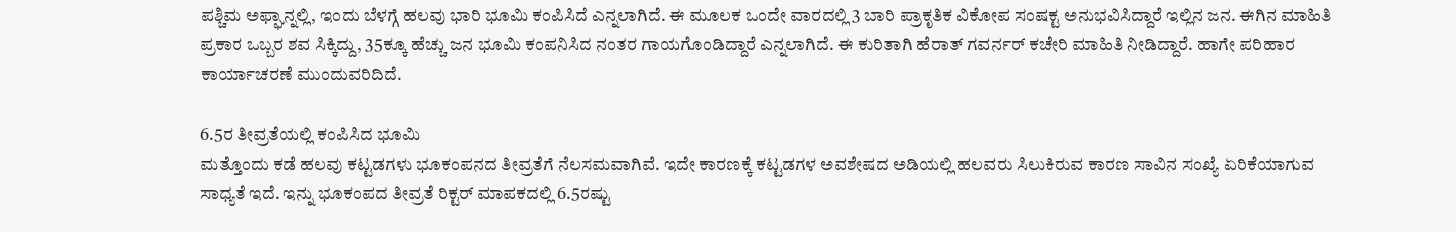ಪಶ್ಚಿಮ ಅಫ್ಘಾನ್ನಲ್ಲಿ, ಇಂದು ಬೆಳಗ್ಗೆ ಹಲವು ಭಾರಿ ಭೂಮಿ ಕಂಪಿಸಿದೆ ಎನ್ನಲಾಗಿದೆ. ಈ ಮೂಲಕ ಒಂದೇ ವಾರದಲ್ಲಿ 3 ಬಾರಿ ಪ್ರಾಕೃತಿಕ ವಿಕೋಪ ಸಂಷಕ್ಟ ಅನುಭವಿಸಿದ್ದಾರೆ ಇಲ್ಲಿನ ಜನ. ಈಗಿನ ಮಾಹಿತಿ ಪ್ರಕಾರ ಒಬ್ಬರ ಶವ ಸಿಕ್ಕಿದ್ದು, 35ಕ್ಕೂ ಹೆಚ್ಚು ಜನ ಭೂಮಿ ಕಂಪನಿಸಿದ ನಂತರ ಗಾಯಗೊಂಡಿದ್ದಾರೆ ಎನ್ನಲಾಗಿದೆ. ಈ ಕುರಿತಾಗಿ ಹೆರಾತ್ ಗವರ್ನರ್ ಕಚೇರಿ ಮಾಹಿತಿ ನೀಡಿದ್ದಾರೆ. ಹಾಗೇ ಪರಿಹಾರ ಕಾರ್ಯಾಚರಣೆ ಮುಂದುವರಿದಿದೆ.

6.5ರ ತೀವ್ರತೆಯಲ್ಲಿ ಕಂಪಿಸಿದ ಭೂಮಿ
ಮತ್ತೊಂದು ಕಡೆ ಹಲವು ಕಟ್ಟಡಗಳು ಭೂಕಂಪನದ ತೀವ್ರತೆಗೆ ನೆಲಸಮವಾಗಿವೆ. ಇದೇ ಕಾರಣಕ್ಕೆ ಕಟ್ಟಡಗಳ ಅವಶೇಷದ ಅಡಿಯಲ್ಲಿ ಹಲವರು ಸಿಲುಕಿರುವ ಕಾರಣ ಸಾವಿನ ಸಂಖ್ಯೆ ಏರಿಕೆಯಾಗುವ ಸಾಧ್ಯತೆ ಇದೆ. ಇನ್ನು ಭೂಕಂಪದ ತೀವ್ರತೆ ರಿಕ್ಟರ್ ಮಾಪಕದಲ್ಲಿ 6.5ರಷ್ಟು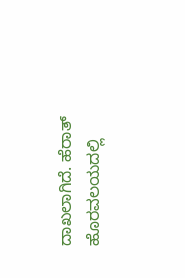ದಾಖಲಾಗಿದೆ. ಹೆರಾತ್ ಹೊರವಲಯದಲ್ಲಿ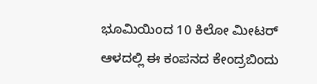ಭೂಮಿಯಿಂದ 10 ಕಿಲೋ ಮೀಟರ್ ಆಳದಲ್ಲಿ ಈ ಕಂಪನದ ಕೇಂದ್ರಬಿಂದು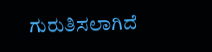ಗುರುತಿಸಲಾಗಿದೆ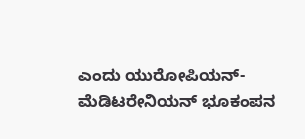ಎಂದು ಯುರೋಪಿಯನ್-ಮೆಡಿಟರೇನಿಯನ್ ಭೂಕಂಪನ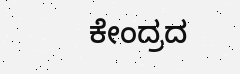ಕೇಂದ್ರದ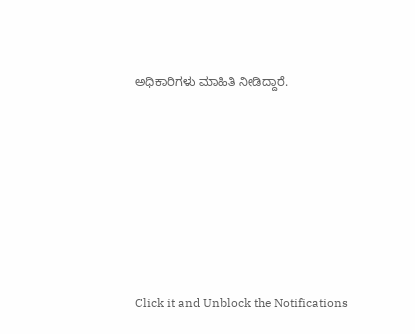ಅಧಿಕಾರಿಗಳು ಮಾಹಿತಿ ನೀಡಿದ್ದಾರೆ.












Click it and Unblock the Notifications